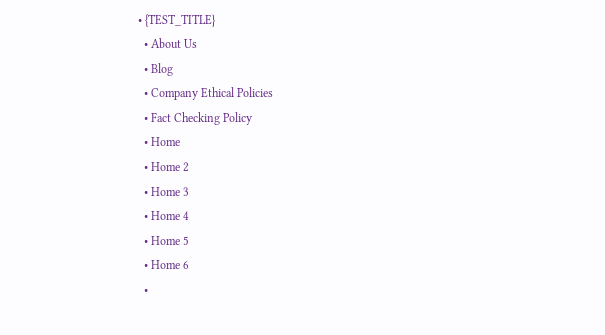• {TEST_TITLE}
  • About Us
  • Blog
  • Company Ethical Policies
  • Fact Checking Policy
  • Home
  • Home 2
  • Home 3
  • Home 4
  • Home 5
  • Home 6
  •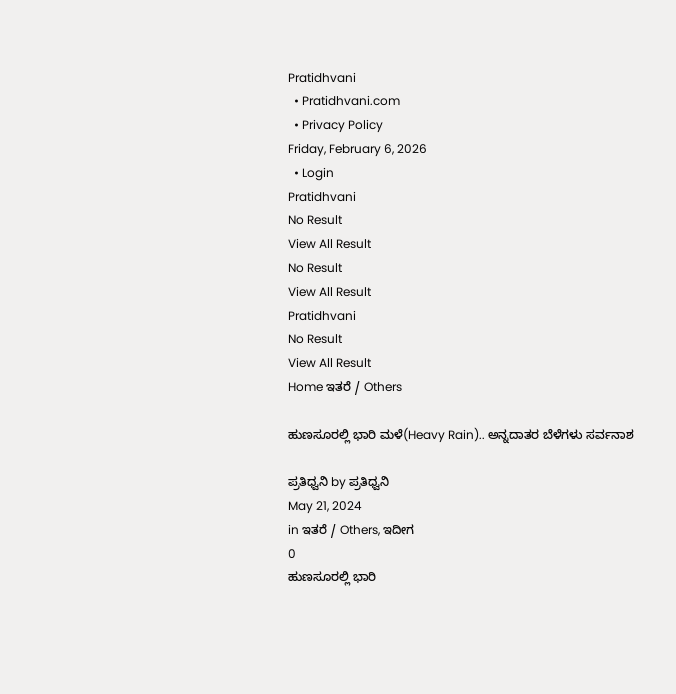Pratidhvani
  • Pratidhvani.com
  • Privacy Policy
Friday, February 6, 2026
  • Login
Pratidhvani
No Result
View All Result
No Result
View All Result
Pratidhvani
No Result
View All Result
Home ಇತರೆ / Others

ಹುಣಸೂರಲ್ಲಿ ಭಾರಿ ಮಳೆ(Heavy Rain).. ಅನ್ನದಾತರ ಬೆಳೆಗಳು ಸರ್ವನಾಶ

ಪ್ರತಿಧ್ವನಿ by ಪ್ರತಿಧ್ವನಿ
May 21, 2024
in ಇತರೆ / Others, ಇದೀಗ
0
ಹುಣಸೂರಲ್ಲಿ ಭಾರಿ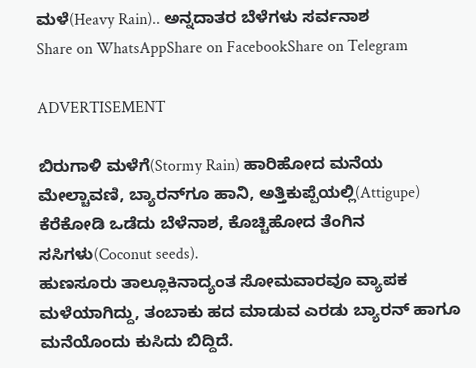ಮಳೆ(Heavy Rain).. ಅನ್ನದಾತರ ಬೆಳೆಗಳು ಸರ್ವನಾಶ
Share on WhatsAppShare on FacebookShare on Telegram

ADVERTISEMENT

ಬಿರುಗಾಳಿ ಮಳೆಗೆ(Stormy Rain) ಹಾರಿಹೋದ ಮನೆಯ ಮೇಲ್ಚಾವಣಿ, ಬ್ಯಾರನ್‌ಗೂ ಹಾನಿ, ಅತ್ತಿಕುಪ್ಪೆಯಲ್ಲಿ(Attigupe) ಕೆರೆಕೋಡಿ ಒಡೆದು ಬೆಳೆನಾಶ, ಕೊಚ್ಚಿಹೋದ ತೆಂಗಿನ ಸಸಿಗಳು(Coconut seeds).
ಹುಣಸೂರು ತಾಲ್ಲೂಕಿನಾದ್ಯಂತ ಸೋಮವಾರವೂ ವ್ಯಾಪಕ ಮಳೆಯಾಗಿದ್ದು, ತಂಬಾಕು ಹದ ಮಾಡುವ ಎರಡು ಬ್ಯಾರನ್ ಹಾಗೂ ಮನೆಯೊಂದು ಕುಸಿದು ಬಿದ್ದಿದೆ.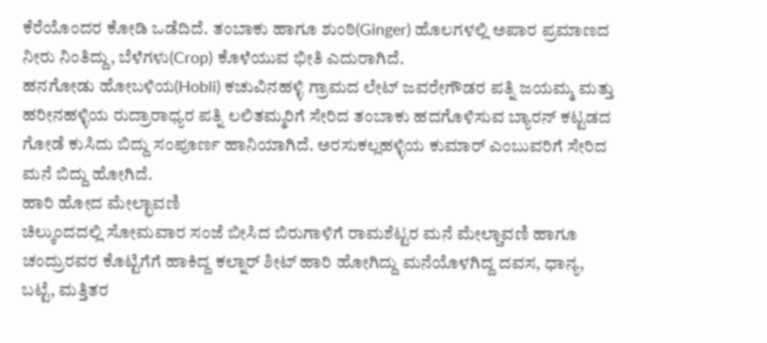ಕೆರೆಯೊಂದರ ಕೋಡಿ ಒಡೆದಿದೆ. ತಂಬಾಕು ಹಾಗೂ ಶುಂಠಿ(Ginger) ಹೊಲಗಳಲ್ಲಿ ಅಪಾರ ಪ್ರಮಾಣದ ನೀರು ನಿಂತಿದ್ದು, ಬೆಳೆಗಳು(Crop) ಕೊಳೆಯುವ ಭೀತಿ ಎದುರಾಗಿದೆ.
ಹನಗೋಡು ಹೋಬಳಿಯ(Hobli) ಕಚುವಿನಹಳ್ಳಿ ಗ್ರಾಮದ ಲೇಟ್ ಜವರೇಗೌಡರ ಪತ್ನಿ ಜಯಮ್ಮ ಮತ್ತು ಹರೀನಹಳ್ಳಿಯ ರುದ್ರಾರಾಧ್ಯರ ಪತ್ನಿ ಲಲಿತಮ್ಮರಿಗೆ ಸೇರಿದ ತಂಬಾಕು ಹದಗೊಳಿಸುವ ಬ್ಯಾರನ್ ಕಟ್ಟಡದ ಗೋಡೆ ಕುಸಿದು ಬಿದ್ದು ಸಂಪೂರ್ಣ ಹಾನಿಯಾಗಿದೆ. ಅರಸುಕಲ್ಲಹಳ್ಳಿಯ ಕುಮಾರ್‌ ಎಂಬುವರಿಗೆ ಸೇರಿದ ಮನೆ ಬಿದ್ದು ಹೋಗಿದೆ.
ಹಾರಿ ಹೋದ ಮೇಲ್ಛಾವಣಿ
ಚಿಲ್ಕುಂದದಲ್ಲಿ ಸೋಮವಾರ ಸಂಜೆ ಬೀಸಿದ ಬಿರುಗಾಳಿಗೆ ರಾಮಶೆಟ್ಟರ ಮನೆ ಮೇಲ್ಚಾವಣಿ ಹಾಗೂ ಚಂದ್ರುರವರ ಕೊಟ್ಟಿಗೆಗೆ ಹಾಕಿದ್ದ ಕಲ್ನಾರ್ ಶೀಟ್ ಹಾರಿ ಹೋಗಿದ್ದು ಮನೆಯೊಳಗಿದ್ದ ದವಸ, ಧಾನ್ಯ, ಬಟ್ಟೆ, ಮತ್ತಿತರ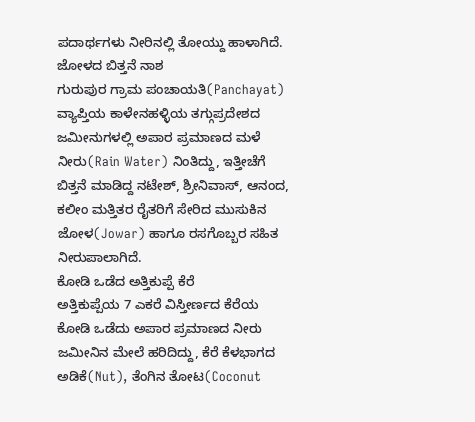ಪದಾರ್ಥಗಳು ನೀರಿನಲ್ಲಿ ತೋಯ್ದು ಹಾಳಾಗಿದೆ.
ಜೋಳದ ಬಿತ್ತನೆ ನಾಶ
ಗುರುಪುರ ಗ್ರಾಮ ಪಂಚಾಯತಿ(Panchayat) ವ್ಯಾಪ್ತಿಯ ಕಾಳೇನಹಳ್ಳಿಯ ತಗ್ಗುಪ್ರದೇಶದ ಜಮೀನುಗಳಲ್ಲಿ ಅಪಾರ ಪ್ರಮಾಣದ ಮಳೆ ನೀರು(Rain Water) ನಿಂತಿದ್ದು, ಇತ್ತೀಚೆಗೆ ಬಿತ್ತನೆ ಮಾಡಿದ್ದ ನಟೇಶ್, ಶ್ರೀನಿವಾಸ್, ಆನಂದ, ಕಲೀಂ ಮತ್ತಿತರ ರೈತರಿಗೆ ಸೇರಿದ ಮುಸುಕಿನ ಜೋಳ(Jowar) ಹಾಗೂ ರಸಗೊಬ್ಬರ ಸಹಿತ ನೀರುಪಾಲಾಗಿದೆ.
ಕೋಡಿ ಒಡೆದ ಅತ್ತಿಕುಪ್ಪೆ ಕೆರೆ
ಅತ್ತಿಕುಪ್ಪೆಯ 7 ಎಕರೆ ವಿಸ್ತೀರ್ಣದ ಕೆರೆಯ ಕೋಡಿ ಒಡೆದು ಅಪಾರ ಪ್ರಮಾಣದ ನೀರು ಜಮೀನಿನ ಮೇಲೆ ಹರಿದಿದ್ದು, ಕೆರೆ ಕೆಳಭಾಗದ ಅಡಿಕೆ(Nut), ತೆಂಗಿನ ತೋಟ(Coconut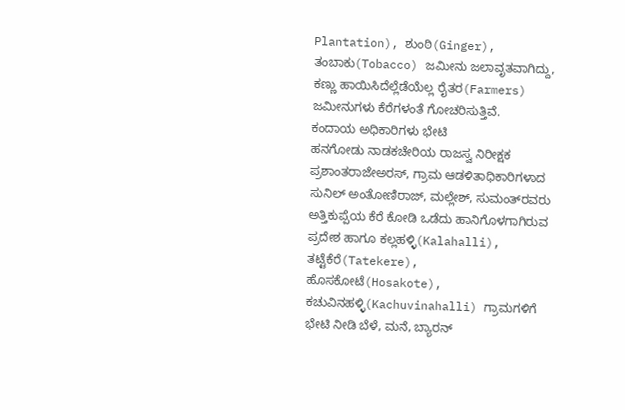Plantation), ಶುಂಠಿ(Ginger), ತಂಬಾಕು(Tobacco) ಜಮೀನು ಜಲಾವೃತವಾಗಿದ್ದು, ಕಣ್ಣು ಹಾಯಿಸಿದೆಲ್ಲೆಡೆಯೆಲ್ಲ ರೈತರ(Farmers) ಜಮೀನುಗಳು ಕೆರೆಗಳಂತೆ ಗೋಚರಿಸುತ್ತಿವೆ.
ಕಂದಾಯ ಅಧಿಕಾರಿಗಳು ಭೇಟಿ
ಹನಗೋಡು ನಾಡಕಚೇರಿಯ ರಾಜಸ್ವ ನಿರೀಕ್ಷಕ ಪ್ರಶಾಂತರಾಜೇಅರಸ್, ಗ್ರಾಮ ಆಡಳಿತಾಧಿಕಾರಿಗಳಾದ ಸುನಿಲ್ ಅಂತೋಣಿರಾಜ್, ಮಲ್ಲೇಶ್, ಸುಮಂತ್‌ರವರು ಅತ್ತಿಕುಪ್ಪೆಯ ಕೆರೆ ಕೋಡಿ ಒಡೆದು ಹಾನಿಗೊಳಗಾಗಿರುವ ಪ್ರದೇಶ ಹಾಗೂ ಕಲ್ಲಹಳ್ಳಿ(Kalahalli), ತಟ್ಟೆಕೆರೆ(Tatekere), ಹೊಸಕೋಟೆ(Hosakote), ಕಚುವಿನಹಳ್ಳಿ(Kachuvinahalli) ಗ್ರಾಮಗಳಿಗೆ ಭೇಟಿ ನೀಡಿ ಬೆಳೆ, ಮನೆ, ಬ್ಯಾರನ್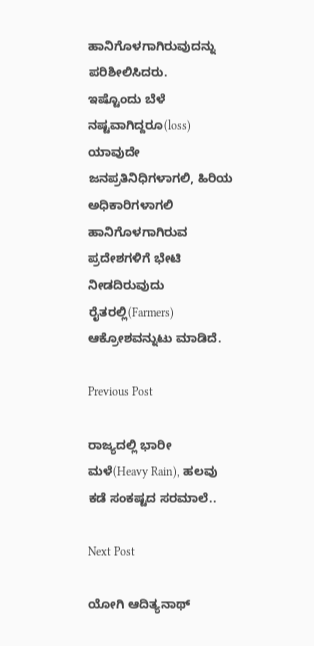ಹಾನಿಗೊಳಗಾಗಿರುವುದನ್ನು ಪರಿಶೀಲಿಸಿದರು.
ಇಷ್ಟೊಂದು ಬೆಳೆ ನಷ್ಟವಾಗಿದ್ದರೂ(loss) ಯಾವುದೇ ಜನಪ್ರತಿನಿಧಿಗಳಾಗಲಿ, ಹಿರಿಯ ಅಧಿಕಾರಿಗಳಾಗಲಿ ಹಾನಿಗೊಳಗಾಗಿರುವ ಪ್ರದೇಶಗಳಿಗೆ ಭೇಟಿ ನೀಡದಿರುವುದು ರೈತರಲ್ಲಿ(Farmers) ಆಕ್ರೋಶವನ್ನುಟು ಮಾಡಿದೆ.

Previous Post

ರಾಜ್ಯದಲ್ಲಿ ಭಾರೀ ಮಳೆ(Heavy Rain), ಹಲವು ಕಡೆ ಸಂಕಷ್ಟದ ಸರಮಾಲೆ..

Next Post

ಯೋಗಿ ಆದಿತ್ಯನಾಥ್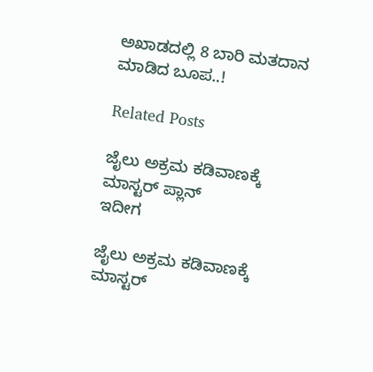ಅಖಾಡದಲ್ಲಿ 8 ಬಾರಿ ಮತದಾನ ಮಾಡಿದ ಬೂಪ..!

Related Posts

ಜೈಲು ಅಕ್ರಮ ಕಡಿವಾಣಕ್ಕೆ ಮಾಸ್ಟರ್ ಪ್ಲಾನ್
ಇದೀಗ

ಜೈಲು ಅಕ್ರಮ ಕಡಿವಾಣಕ್ಕೆ ಮಾಸ್ಟರ್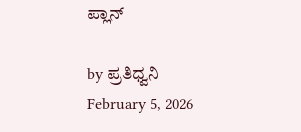ಪ್ಲಾನ್

by ಪ್ರತಿಧ್ವನಿ
February 5, 2026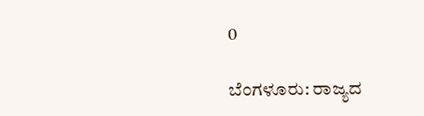0

ಬೆಂಗಳೂರು: ರಾಜ್ಯದ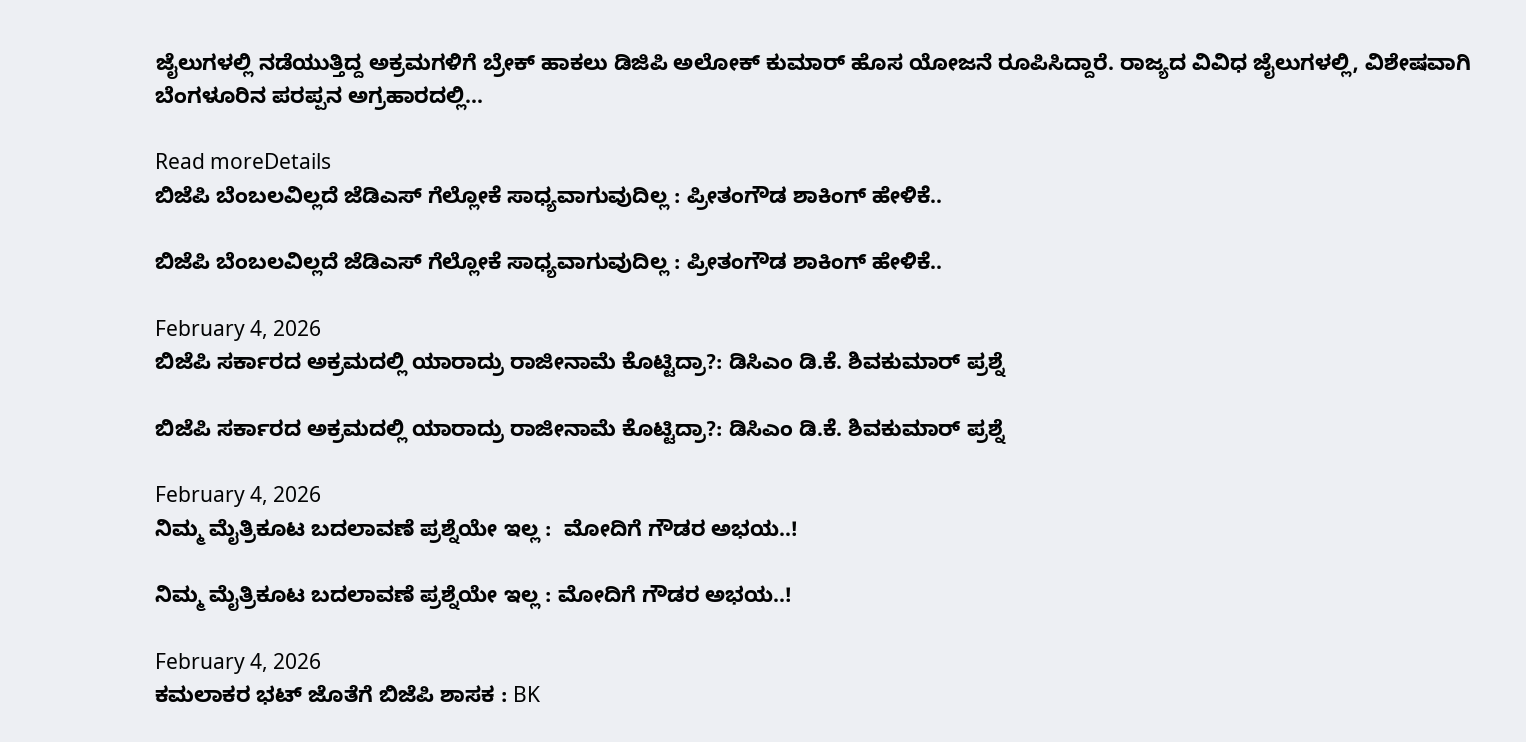ಜೈಲುಗಳಲ್ಲಿ ನಡೆಯುತ್ತಿದ್ದ ಅಕ್ರಮಗಳಿಗೆ ಬ್ರೇಕ್ ಹಾಕಲು ಡಿಜಿಪಿ ಅಲೋಕ್ ಕುಮಾರ್ ಹೊಸ ಯೋಜನೆ ರೂಪಿಸಿದ್ದಾರೆ. ರಾಜ್ಯದ ವಿವಿಧ ಜೈಲುಗಳಲ್ಲಿ, ವಿಶೇಷವಾಗಿ ಬೆಂಗಳೂರಿನ ಪರಪ್ಪನ ಅಗ್ರಹಾರದಲ್ಲಿ...

Read moreDetails
ಬಿಜೆಪಿ ಬೆಂಬಲವಿಲ್ಲದೆ ಜೆಡಿಎಸ್‌ ಗೆಲ್ಲೋಕೆ ಸಾಧ್ಯವಾಗುವುದಿಲ್ಲ : ಪ್ರೀತಂಗೌಡ ಶಾಕಿಂಗ್‌ ಹೇಳಿಕೆ..

ಬಿಜೆಪಿ ಬೆಂಬಲವಿಲ್ಲದೆ ಜೆಡಿಎಸ್‌ ಗೆಲ್ಲೋಕೆ ಸಾಧ್ಯವಾಗುವುದಿಲ್ಲ : ಪ್ರೀತಂಗೌಡ ಶಾಕಿಂಗ್‌ ಹೇಳಿಕೆ..

February 4, 2026
ಬಿಜೆಪಿ ಸರ್ಕಾರದ ಅಕ್ರಮದಲ್ಲಿ ಯಾರಾದ್ರು ರಾಜೀನಾಮೆ ಕೊಟ್ಟಿದ್ರಾ?: ಡಿಸಿಎಂ ಡಿ.ಕೆ. ಶಿವಕುಮಾರ್ ಪ್ರಶ್ನೆ

ಬಿಜೆಪಿ ಸರ್ಕಾರದ ಅಕ್ರಮದಲ್ಲಿ ಯಾರಾದ್ರು ರಾಜೀನಾಮೆ ಕೊಟ್ಟಿದ್ರಾ?: ಡಿಸಿಎಂ ಡಿ.ಕೆ. ಶಿವಕುಮಾರ್ ಪ್ರಶ್ನೆ

February 4, 2026
ನಿಮ್ಮ ಮೈತ್ರಿಕೂಟ ಬದಲಾವಣೆ ಪ್ರಶ್ನೆಯೇ ಇಲ್ಲ :  ಮೋದಿಗೆ ಗೌಡರ ಅಭಯ..!

ನಿಮ್ಮ ಮೈತ್ರಿಕೂಟ ಬದಲಾವಣೆ ಪ್ರಶ್ನೆಯೇ ಇಲ್ಲ : ಮೋದಿಗೆ ಗೌಡರ ಅಭಯ..!

February 4, 2026
ಕಮಲಾಕರ ಭಟ್‌ ಜೊತೆಗೆ ಬಿಜೆಪಿ ಶಾಸಕ : BK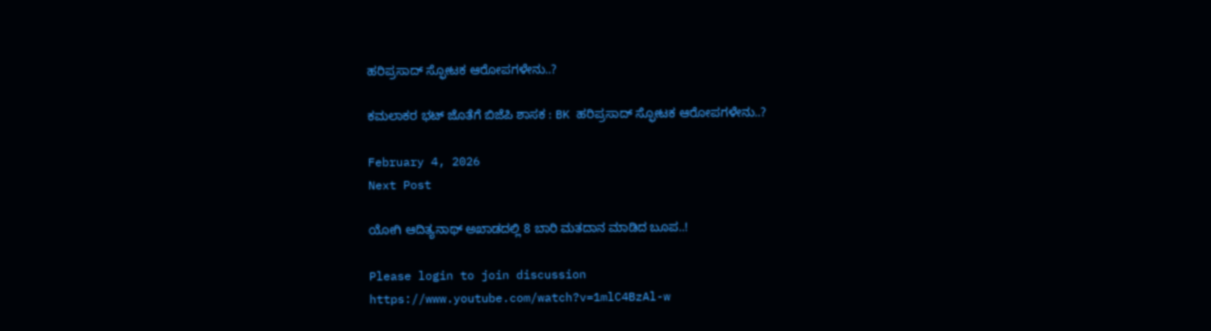ಹರಿಪ್ರಸಾದ್ ಸ್ಫೋಟಕ ಆರೋಪಗಳೇನು..?

ಕಮಲಾಕರ ಭಟ್‌ ಜೊತೆಗೆ ಬಿಜೆಪಿ ಶಾಸಕ : BK ಹರಿಪ್ರಸಾದ್ ಸ್ಫೋಟಕ ಆರೋಪಗಳೇನು..?

February 4, 2026
Next Post

ಯೋಗಿ ಆದಿತ್ಯನಾಥ್ ಅಖಾಡದಲ್ಲಿ 8 ಬಾರಿ ಮತದಾನ ಮಾಡಿದ ಬೂಪ..!

Please login to join discussion
https://www.youtube.com/watch?v=1mlC4BzAl-w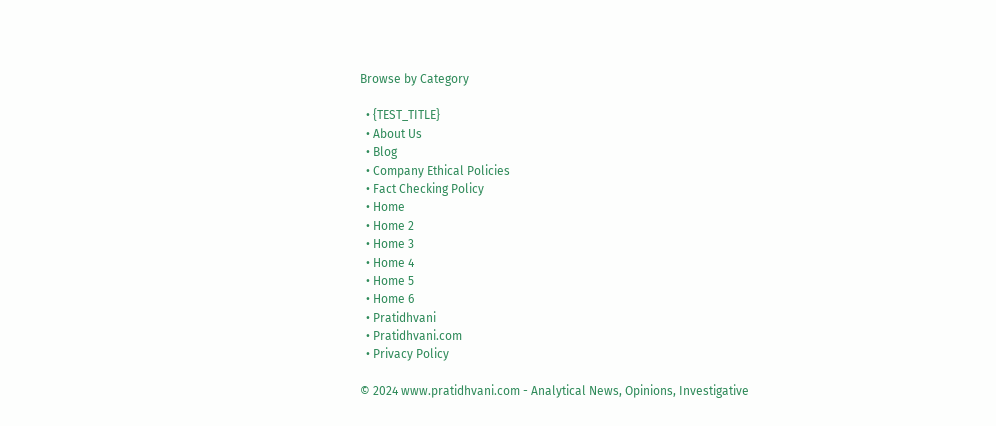Browse by Category

  • {TEST_TITLE}
  • About Us
  • Blog
  • Company Ethical Policies
  • Fact Checking Policy
  • Home
  • Home 2
  • Home 3
  • Home 4
  • Home 5
  • Home 6
  • Pratidhvani
  • Pratidhvani.com
  • Privacy Policy

© 2024 www.pratidhvani.com - Analytical News, Opinions, Investigative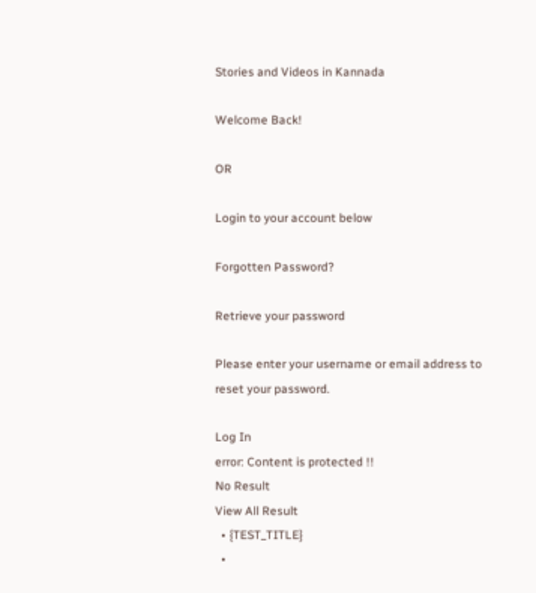Stories and Videos in Kannada

Welcome Back!

OR

Login to your account below

Forgotten Password?

Retrieve your password

Please enter your username or email address to reset your password.

Log In
error: Content is protected !!
No Result
View All Result
  • {TEST_TITLE}
  •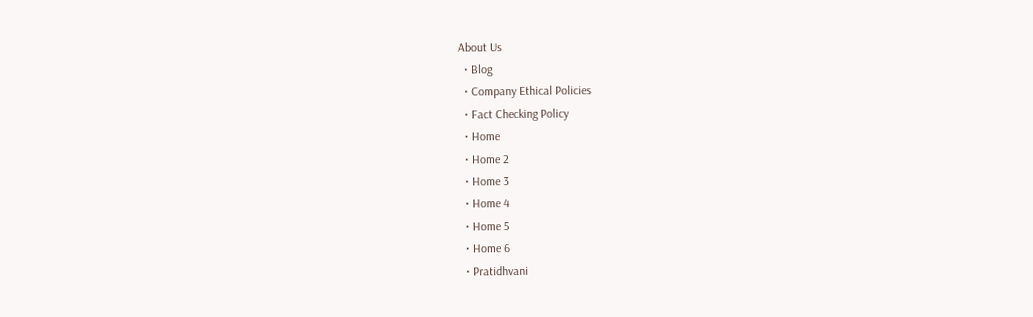About Us
  • Blog
  • Company Ethical Policies
  • Fact Checking Policy
  • Home
  • Home 2
  • Home 3
  • Home 4
  • Home 5
  • Home 6
  • Pratidhvani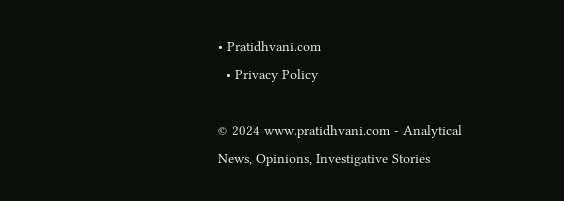• Pratidhvani.com
  • Privacy Policy

© 2024 www.pratidhvani.com - Analytical News, Opinions, Investigative Stories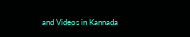and Videos in Kannada